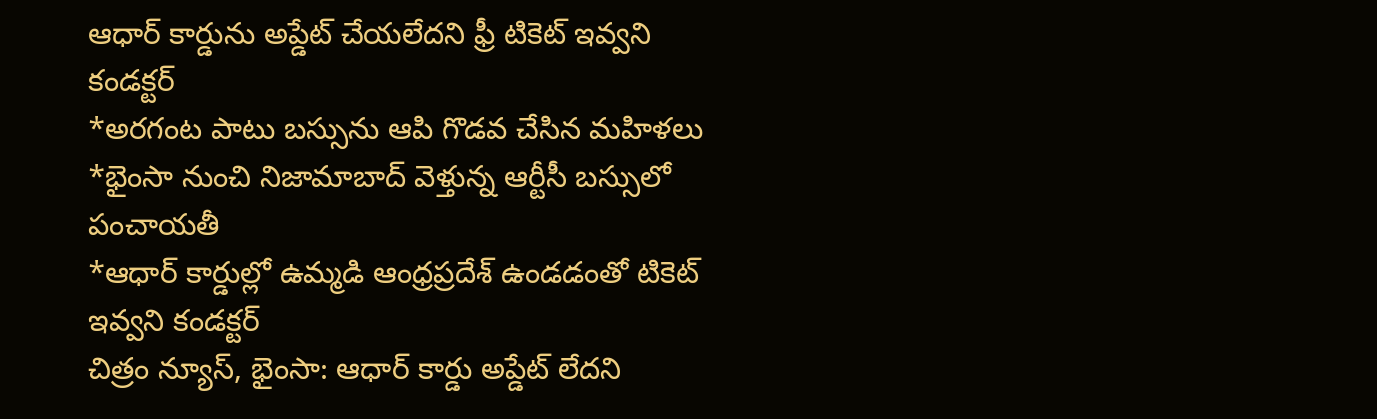ఆధార్ కార్డును అప్డేట్ చేయలేదని ఫ్రీ టికెట్ ఇవ్వని కండక్టర్
*అరగంట పాటు బస్సును ఆపి గొడవ చేసిన మహిళలు
*భైంసా నుంచి నిజామాబాద్ వెళ్తున్న ఆర్టీసీ బస్సులో పంచాయతీ
*ఆధార్ కార్డుల్లో ఉమ్మడి ఆంధ్రప్రదేశ్ ఉండడంతో టికెట్ ఇవ్వని కండక్టర్
చిత్రం న్యూస్, భైంసా: ఆధార్ కార్డు అప్డేట్ లేదని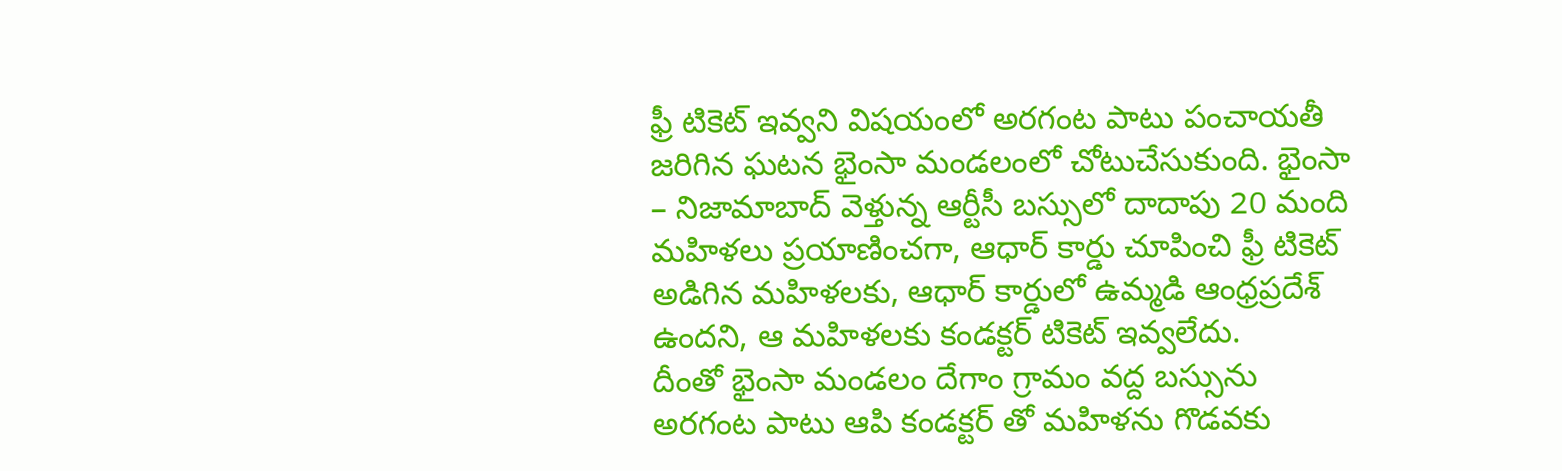ఫ్రీ టికెట్ ఇవ్వని విషయంలో అరగంట పాటు పంచాయతీ జరిగిన ఘటన భైంసా మండలంలో చోటుచేసుకుంది. భైంసా – నిజామాబాద్ వెళ్తున్న ఆర్టీసీ బస్సులో దాదాపు 20 మంది మహిళలు ప్రయాణించగా, ఆధార్ కార్డు చూపించి ఫ్రీ టికెట్ అడిగిన మహిళలకు, ఆధార్ కార్డులో ఉమ్మడి ఆంధ్రప్రదేశ్ ఉందని, ఆ మహిళలకు కండక్టర్ టికెట్ ఇవ్వలేదు.
దీంతో భైంసా మండలం దేగాం గ్రామం వద్ద బస్సును అరగంట పాటు ఆపి కండక్టర్ తో మహిళను గొడవకు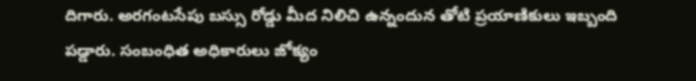దిగారు. అరగంటసేపు బస్సు రోడ్డు మీద నిలిచి ఉన్నందున తోటి ప్రయాణికులు ఇబ్బంది పడ్డారు. సంబంధిత అధికారులు జోక్యం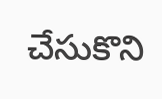చేసుకొని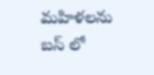మహిళలను బస్ లో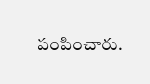పంపించారు.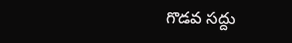గొడవ సద్దు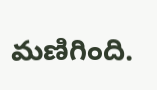మణిగింది.